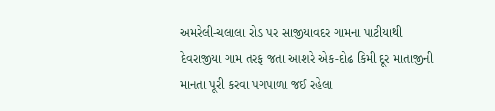અમરેલી-ચલાલા રોડ પર સાજીયાવદર ગામના પાટીયાથી દેવરાજીયા ગામ તરફ જતા આશરે એક-દોઢ કિમી દૂર માતાજીની માનતા પૂરી કરવા પગપાળા જઈ રહેલા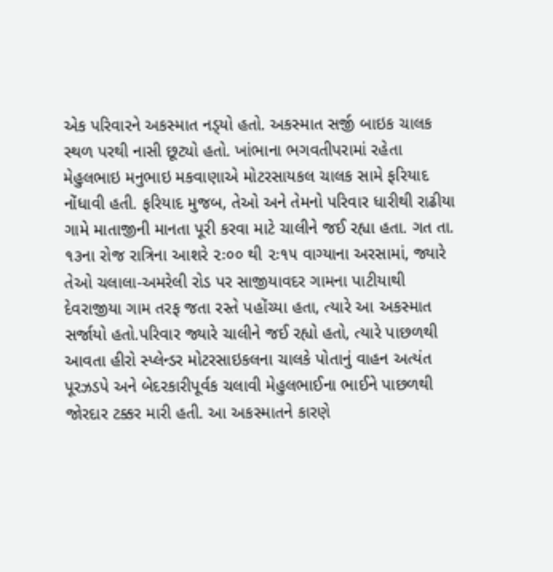એક પરિવારને અકસ્માત નડ્‌યો હતો. અકસ્માત સર્જી બાઇક ચાલક સ્થળ પરથી નાસી છૂટ્યો હતો. ખાંભાના ભગવતીપરામાં રહેતા મેહુલભાઇ મનુભાઇ મકવાણાએ મોટરસાયકલ ચાલક સામે ફરિયાદ નોંધાવી હતી. ફરિયાદ મુજબ, તેઓ અને તેમનો પરિવાર ધારીથી રાઢીયા ગામે માતાજીની માનતા પૂરી કરવા માટે ચાલીને જઈ રહ્યા હતા. ગત તા. ૧૩ના રોજ રાત્રિના આશરે ૨ઃ૦૦ થી ૨ઃ૧૫ વાગ્યાના અરસામાં, જ્યારે તેઓ ચલાલા-અમરેલી રોડ પર સાજીયાવદર ગામના પાટીયાથી દેવરાજીયા ગામ તરફ જતા રસ્તે પહોંચ્યા હતા, ત્યારે આ અકસ્માત સર્જાયો હતો.પરિવાર જ્યારે ચાલીને જઈ રહ્યો હતો, ત્યારે પાછળથી આવતા હીરો સ્પ્લેન્ડર મોટરસાઇકલના ચાલકે પોતાનું વાહન અત્યંત પૂરઝડપે અને બેદરકારીપૂર્વક ચલાવી મેહુલભાઈના ભાઈને પાછળથી જોરદાર ટક્કર મારી હતી. આ અકસ્માતને કારણે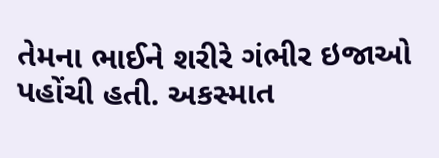તેમના ભાઈને શરીરે ગંભીર ઇજાઓ પહોંચી હતી. અકસ્માત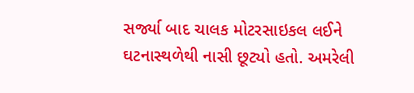સર્જ્યા બાદ ચાલક મોટરસાઇકલ લઈને ઘટનાસ્થળેથી નાસી છૂટ્યો હતો. અમરેલી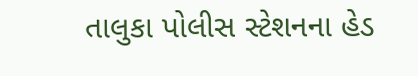તાલુકા પોલીસ સ્ટેશનના હેડ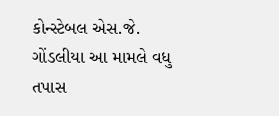કોન્સ્ટેબલ એસ.જે. ગોંડલીયા આ મામલે વધુ તપાસ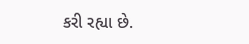કરી રહ્યા છે.